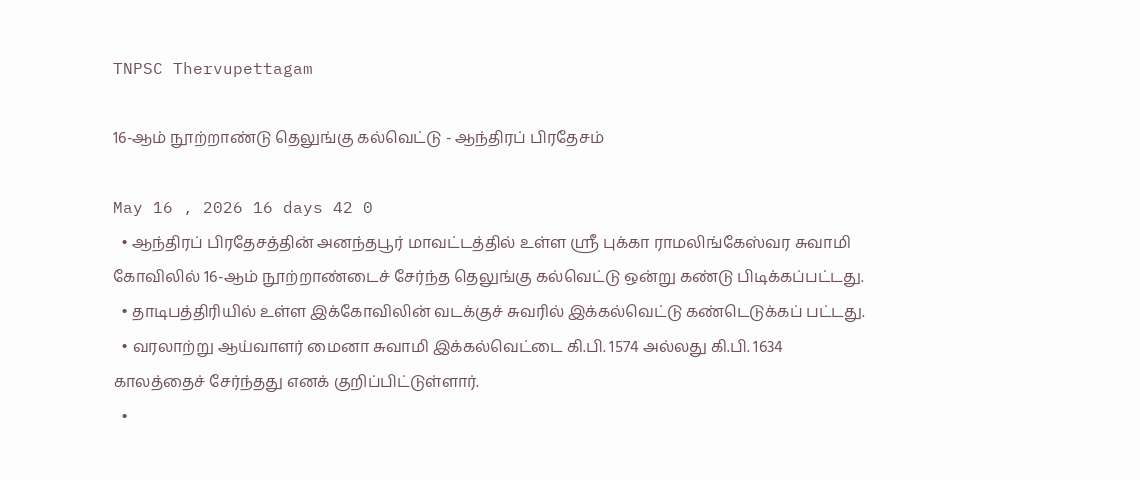TNPSC Thervupettagam

16-ஆம் நூற்றாண்டு தெலுங்கு கல்வெட்டு - ஆந்திரப் பிரதேசம்

May 16 , 2026 16 days 42 0
  • ஆந்திரப் பிரதேசத்தின் அனந்தபூர் மாவட்டத்தில் உள்ள ஸ்ரீ புக்கா ராமலிங்கேஸ்வர சுவாமி கோவிலில் 16-ஆம் நூற்றாண்டைச் சேர்ந்த தெலுங்கு கல்வெட்டு ஒன்று கண்டு பிடிக்கப்பட்டது.
  • தாடிபத்திரியில் உள்ள இக்கோவிலின் வடக்குச் சுவரில் இக்கல்வெட்டு கண்டெடுக்கப் பட்டது.
  • வரலாற்று ஆய்வாளர் மைனா சுவாமி இக்கல்வெட்டை கி.பி. 1574 அல்லது கி.பி. 1634 காலத்தைச் சேர்ந்தது எனக் குறிப்பிட்டுள்ளார்.
  •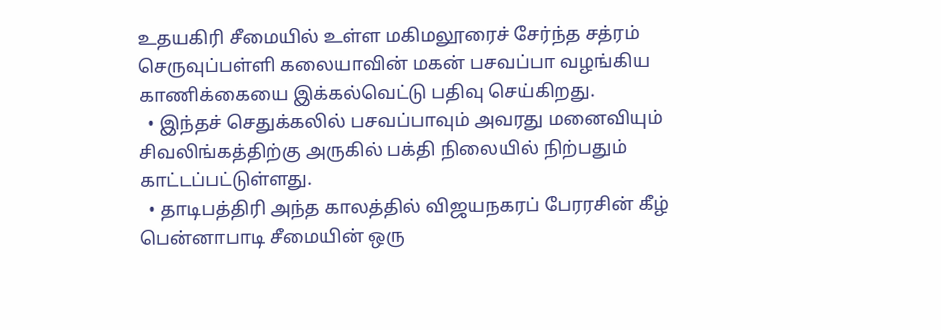உதயகிரி சீமையில் உள்ள மகிமலூரைச் சேர்ந்த சத்ரம் செருவுப்பள்ளி கலையாவின் மகன் பசவப்பா வழங்கிய காணிக்கையை இக்கல்வெட்டு பதிவு செய்கிறது.
  • இந்தச் செதுக்கலில் பசவப்பாவும் அவரது மனைவியும் சிவலிங்கத்திற்கு அருகில் பக்தி நிலையில் நிற்பதும் காட்டப்பட்டுள்ளது.
  • தாடிபத்திரி அந்த காலத்தில் விஜயநகரப் பேரரசின் கீழ் பென்னாபாடி சீமையின் ஒரு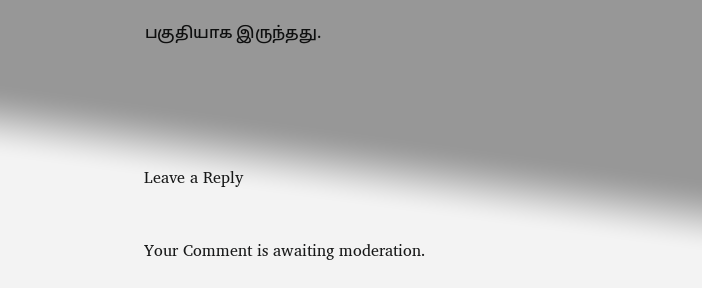பகுதியாக இருந்தது.



Leave a Reply

Your Comment is awaiting moderation.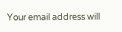Your email address will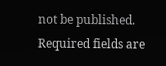not be published. Required fields are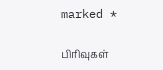marked *

பிரிவுகள்